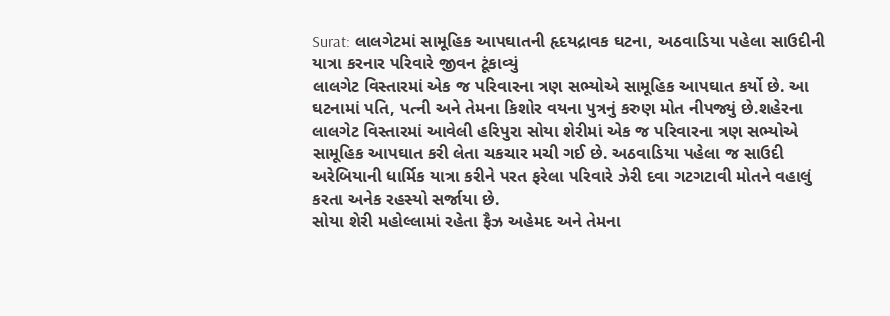Surat: લાલગેટમાં સામૂહિક આપઘાતની હૃદયદ્રાવક ઘટના, અઠવાડિયા પહેલા સાઉદીની યાત્રા કરનાર પરિવારે જીવન ટૂંકાવ્યું
લાલગેટ વિસ્તારમાં એક જ પરિવારના ત્રણ સભ્યોએ સામૂહિક આપઘાત કર્યો છે. આ ઘટનામાં પતિ, પત્ની અને તેમના કિશોર વયના પુત્રનું કરુણ મોત નીપજ્યું છે.શહેરના લાલગેટ વિસ્તારમાં આવેલી હરિપુરા સોયા શેરીમાં એક જ પરિવારના ત્રણ સભ્યોએ સામૂહિક આપઘાત કરી લેતા ચકચાર મચી ગઈ છે. અઠવાડિયા પહેલા જ સાઉદી અરેબિયાની ધાર્મિક યાત્રા કરીને પરત ફરેલા પરિવારે ઝેરી દવા ગટગટાવી મોતને વહાલું કરતા અનેક રહસ્યો સર્જાયા છે.
સોયા શેરી મહોલ્લામાં રહેતા ફૈઝ અહેમદ અને તેમના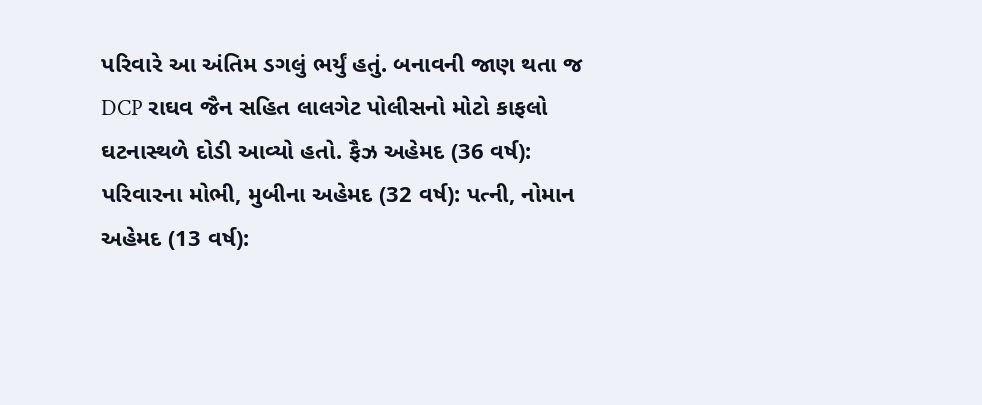પરિવારે આ અંતિમ ડગલું ભર્યું હતું. બનાવની જાણ થતા જ DCP રાઘવ જૈન સહિત લાલગેટ પોલીસનો મોટો કાફલો ઘટનાસ્થળે દોડી આવ્યો હતો. ફૈઝ અહેમદ (36 વર્ષ): પરિવારના મોભી, મુબીના અહેમદ (32 વર્ષ): પત્ની, નોમાન અહેમદ (13 વર્ષ):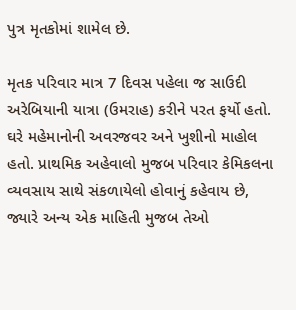પુત્ર મૃતકોમાં શામેલ છે.

મૃતક પરિવાર માત્ર 7 દિવસ પહેલા જ સાઉદી અરેબિયાની યાત્રા (ઉમરાહ) કરીને પરત ફર્યો હતો. ઘરે મહેમાનોની અવરજવર અને ખુશીનો માહોલ હતો. પ્રાથમિક અહેવાલો મુજબ પરિવાર કેમિકલના વ્યવસાય સાથે સંકળાયેલો હોવાનું કહેવાય છે, જ્યારે અન્ય એક માહિતી મુજબ તેઓ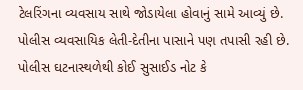ટેલરિંગના વ્યવસાય સાથે જોડાયેલા હોવાનું સામે આવ્યું છે. પોલીસ વ્યવસાયિક લેતી-દેતીના પાસાને પણ તપાસી રહી છે. પોલીસ ઘટનાસ્થળેથી કોઈ સુસાઈડ નોટ કે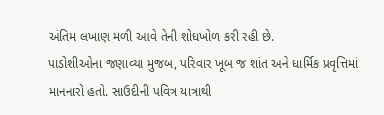અંતિમ લખાણ મળી આવે તેની શોધખોળ કરી રહી છે.
પાડોશીઓના જણાવ્યા મુજબ, પરિવાર ખૂબ જ શાંત અને ધાર્મિક પ્રવૃત્તિમાં માનનારો હતો. સાઉદીની પવિત્ર યાત્રાથી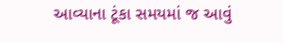આવ્યાના ટૂંકા સમયમાં જ આવું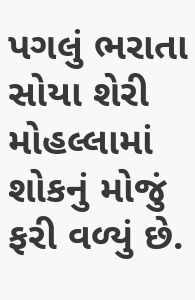પગલું ભરાતા સોયા શેરી મોહલ્લામાં શોકનું મોજું ફરી વળ્યું છે.